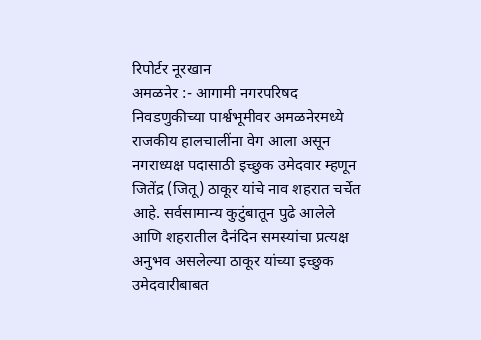रिपोर्टर नूरखान
अमळनेर :- आगामी नगरपरिषद निवडणुकीच्या पार्श्वभूमीवर अमळनेरमध्ये राजकीय हालचालींना वेग आला असून नगराध्यक्ष पदासाठी इच्छुक उमेदवार म्हणून जितेंद्र (जितू) ठाकूर यांचे नाव शहरात चर्चेत आहे. सर्वसामान्य कुटुंबातून पुढे आलेले आणि शहरातील दैनंदिन समस्यांचा प्रत्यक्ष अनुभव असलेल्या ठाकूर यांच्या इच्छुक उमेदवारीबाबत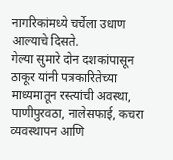नागरिकांमध्ये चर्चेला उधाण आल्याचे दिसते.
गेल्या सुमारे दोन दशकांपासून ठाकूर यांनी पत्रकारितेच्या माध्यमातून रस्त्यांची अवस्था, पाणीपुरवठा, नालेसफाई, कचरा व्यवस्थापन आणि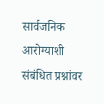सार्वजनिक आरोग्याशी संबंधित प्रश्नांवर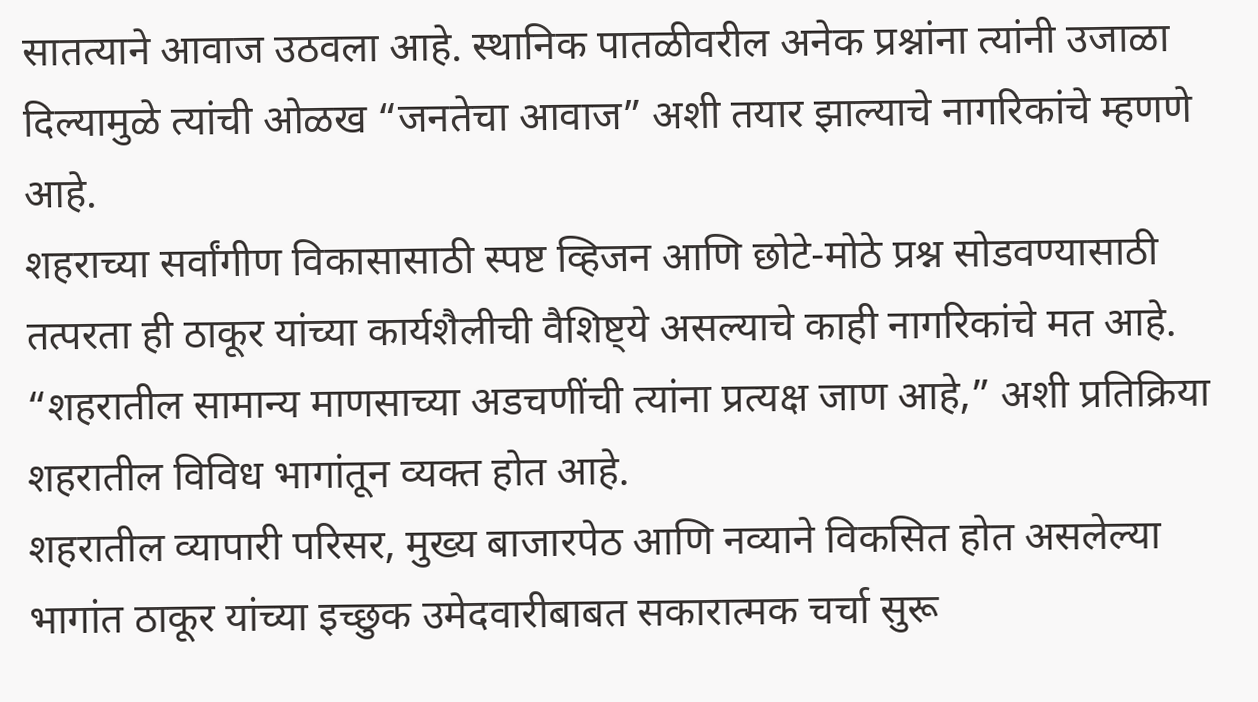सातत्याने आवाज उठवला आहे. स्थानिक पातळीवरील अनेक प्रश्नांना त्यांनी उजाळा दिल्यामुळे त्यांची ओळख “जनतेचा आवाज” अशी तयार झाल्याचे नागरिकांचे म्हणणे आहे.
शहराच्या सर्वांगीण विकासासाठी स्पष्ट व्हिजन आणि छोटे-मोठे प्रश्न सोडवण्यासाठी तत्परता ही ठाकूर यांच्या कार्यशैलीची वैशिष्ट्ये असल्याचे काही नागरिकांचे मत आहे. “शहरातील सामान्य माणसाच्या अडचणींची त्यांना प्रत्यक्ष जाण आहे,” अशी प्रतिक्रिया शहरातील विविध भागांतून व्यक्त होत आहे.
शहरातील व्यापारी परिसर, मुख्य बाजारपेठ आणि नव्याने विकसित होत असलेल्या भागांत ठाकूर यांच्या इच्छुक उमेदवारीबाबत सकारात्मक चर्चा सुरू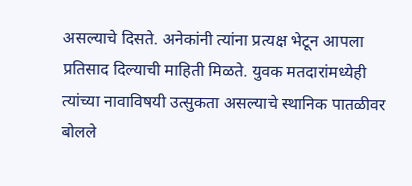असल्याचे दिसते. अनेकांनी त्यांना प्रत्यक्ष भेटून आपला प्रतिसाद दिल्याची माहिती मिळते. युवक मतदारांमध्येही त्यांच्या नावाविषयी उत्सुकता असल्याचे स्थानिक पातळीवर बोलले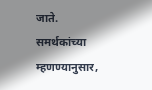जाते.
समर्थकांच्या म्हणण्यानुसार,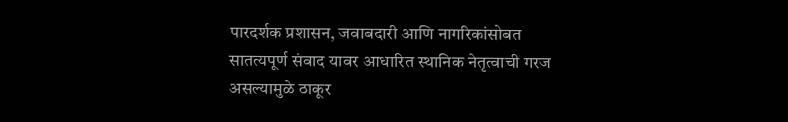पारदर्शक प्रशासन, जवाबदारी आणि नागरिकांसोबत सातत्यपूर्ण संवाद यावर आधारित स्थानिक नेतृत्वाची गरज असल्यामुळे ठाकूर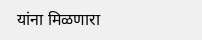यांना मिळणारा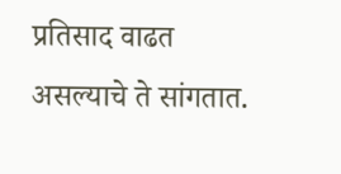प्रतिसाद वाढत असल्याचे ते सांगतात.